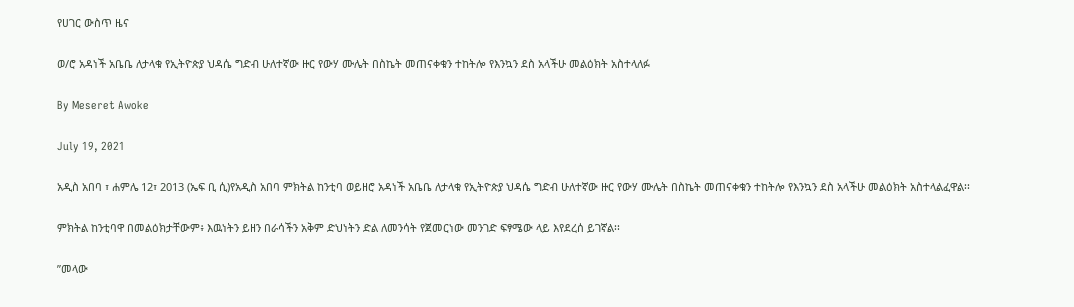የሀገር ውስጥ ዜና

ወ/ሮ አዳነች አቤቤ ለታላቁ የኢትዮጵያ ህዳሴ ግድብ ሁለተኛው ዙር የውሃ ሙሌት በስኬት መጠናቀቁን ተከትሎ የእንኳን ደስ አላችሁ መልዕክት አስተላለፉ

By Meseret Awoke

July 19, 2021

አዲስ አበባ ፣ ሐምሌ 12፣ 2013 (ኤፍ ቢ ሲ)የአዲስ አበባ ምክትል ከንቲባ ወይዘሮ አዳነች አቤቤ ለታላቁ የኢትዮጵያ ህዳሴ ግድብ ሁለተኛው ዙር የውሃ ሙሌት በስኬት መጠናቀቁን ተከትሎ የእንኳን ደስ አላችሁ መልዕክት አስተላልፈዋል፡፡

ምክትል ከንቲባዋ በመልዕክታቸውም፥ እዉነትን ይዘን በራሳችን አቅም ድህነትን ድል ለመንሳት የጀመርነው መንገድ ፍፃሜው ላይ እየደረሰ ይገኛል፡፡

”መላው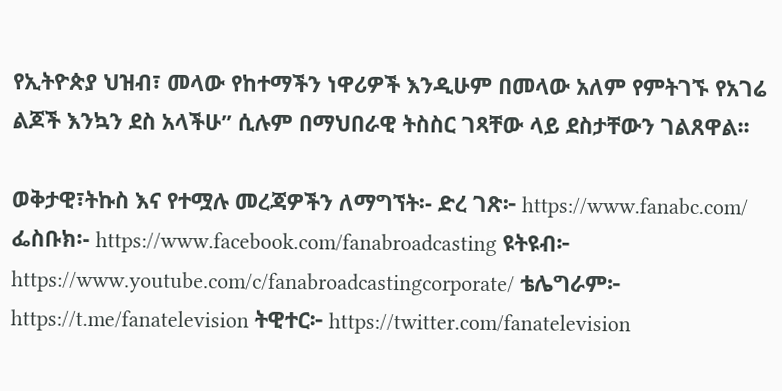የኢትዮጵያ ህዝብ፣ መላው የከተማችን ነዋሪዎች እንዲሁም በመላው አለም የምትገኙ የአገሬ ልጆች እንኳን ደስ አላችሁ” ሲሉም በማህበራዊ ትስስር ገጻቸው ላይ ደስታቸውን ገልጸዋል፡፡

ወቅታዊ፣ትኩስ እና የተሟሉ መረጃዎችን ለማግኘት፡- ድረ ገጽ፦ https://www.fanabc.com/ ፌስቡክ፡- https://www.facebook.com/fanabroadcasting ዩትዩብ፦ https://www.youtube.com/c/fanabroadcastingcorporate/ ቴሌግራም፦ https://t.me/fanatelevision ትዊተር፦ https://twitter.com/fanatelevision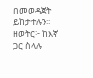በመወዳጀት ይከታተሉን፡፡ ዘወትር፦ ከእኛ ጋር ስላሉ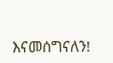እናመሰግናለን!